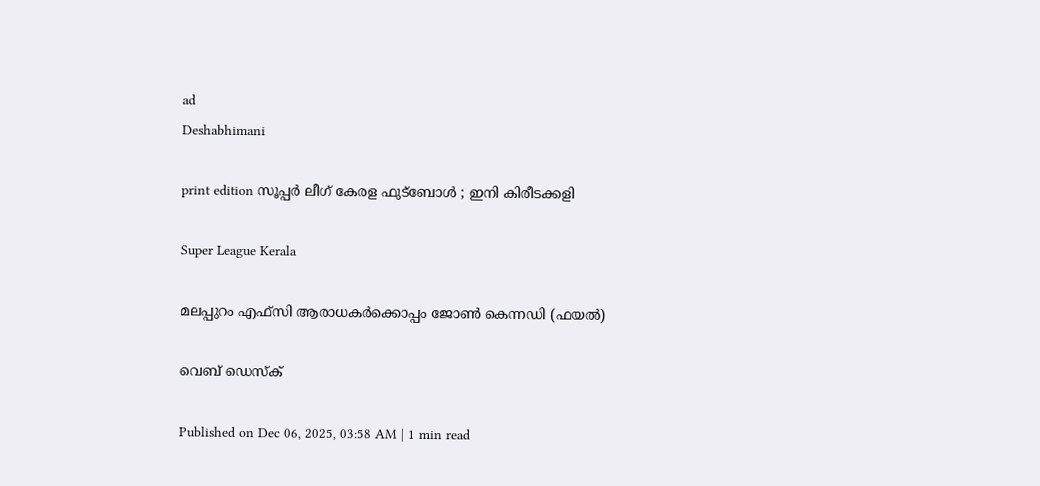ad
Deshabhimani

print edition സൂപ്പർ ലീഗ്‌ കേരള ഫുട്‌ബോൾ ; ഇനി കിരീടക്കളി

Super League Kerala

മലപ്പുറം എഫ്സി ആരാധകർക്കൊപ്പം ജോൺ കെന്നഡി (ഫയൽ)

വെബ് ഡെസ്ക്

Published on Dec 06, 2025, 03:58 AM | 1 min read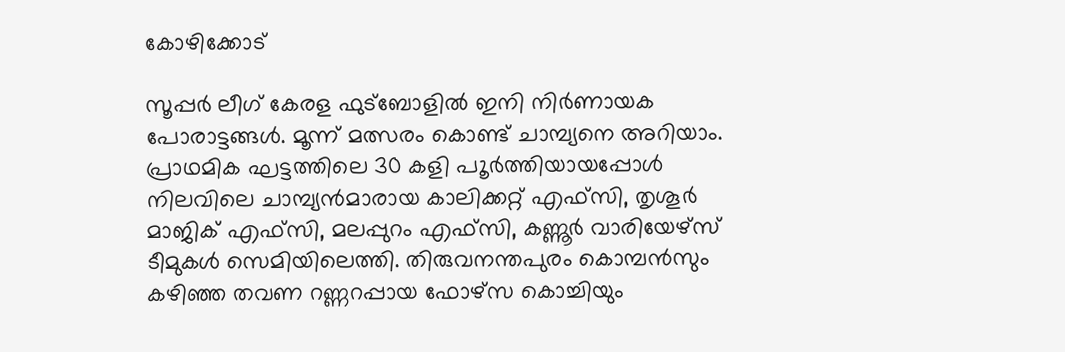കോഴിക്കോട്‌

സൂപ്പർ ലീഗ്‌ കേരള ഫുട്‌ബോളിൽ ഇനി നിർണായക പോരാട്ടങ്ങൾ. മൂന്ന്‌ മത്സരം കൊണ്ട്‌ ചാമ്പ്യനെ അറിയാം. പ്രാഥമിക ഘട്ടത്തിലെ 30 കളി പ‍ൂർത്തിയായപ്പോൾ നിലവിലെ ചാമ്പ്യൻമാരായ കാലിക്കറ്റ്‌ എഫ്‌സി, തൃശൂർ മാജിക്‌ എഫ്‌സി, മലപ്പുറം എഫ്‌സി, കണ്ണൂർ വാരിയേഴ്‌സ്‌ ടീമുകൾ സെമിയിലെത്തി. തിരുവനന്തപുരം കൊമ്പൻസും കഴിഞ്ഞ തവണ റണ്ണറപ്പായ ഫോഴ്‌സ കൊച്ചിയും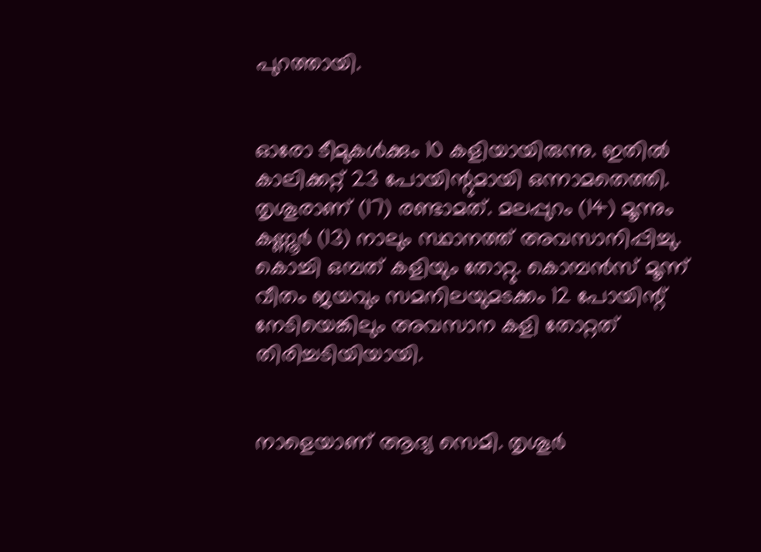പുറത്തായി.


ഓരോ ടീമുകൾക്കും 10 കളിയായിരുന്നു. ഇതിൽ കാലിക്കറ്റ്‌ 23 പോയിന്റുമായി ഒന്നാമതെത്തി. തൃശൂരാണ്‌ (17) രണ്ടാമത്‌. മലപ്പുറം (14) മൂന്നും കണ്ണൂർ (13) നാലും സ്ഥാനത്ത്‌ അവസാനിപ്പിച്ചു. കൊച്ചി ഒമ്പത്‌ കളിയും തോറ്റു. കൊമ്പൻസ്‌ മൂന്ന്‌ വീതം ജയവും സമനിലയുമടക്കം 12 പോയിന്റ്‌ നേടിയെങ്കിലും അവസാന കളി തോറ്റത്‌ തിരിച്ചടിയിയായി.


നാളെയാണ്‌ ആദ്യ സെമി. തൃശൂർ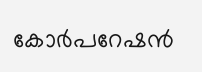കോർപറേഷൻ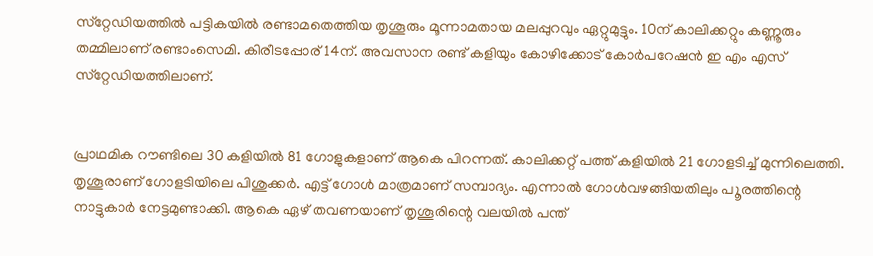സ്‌റ്റേഡിയത്തിൽ പട്ടികയിൽ രണ്ടാമതെത്തിയ തൃശൂരും മൂന്നാമതായ മലപ്പുറവും ഏറ്റുമുട്ടും. 10ന്‌ കാലിക്കറ്റും കണ്ണൂരും തമ്മിലാണ്‌ രണ്ടാംസെമി. കിരീടപ്പോര്‌ 14ന്‌. അവസാന രണ്ട്‌ കളിയും കോഴിക്കോട്‌ കോർപറേഷൻ ഇ എം എസ്‌ സ്‌റ്റേഡിയത്തിലാണ്‌.


പ്രാഥമിക റ‍ൗണ്ടിലെ 30 കളിയിൽ 81 ഗോളുകളാണ്‌ ആകെ പിറന്നത്‌. കാലിക്കറ്റ്‌ പത്ത്‌ കളിയിൽ 21 ഗോളടിച്ച്‌ മുന്നിലെത്തി. തൃശൂരാണ്‌ ഗോളടിയിലെ പിശുക്കർ. എട്ട്‌ ഗോൾ മാത്രമാണ്‌ സമ്പാദ്യം. എന്നാൽ ഗോൾവഴങ്ങിയതിലും പ‍ൂരത്തിന്റെ നാട്ടുകാർ നേട്ടമുണ്ടാക്കി. ആകെ ഏഴ്‌ തവണയാണ്‌ തൃശൂരിന്റെ വലയിൽ പന്ത്‌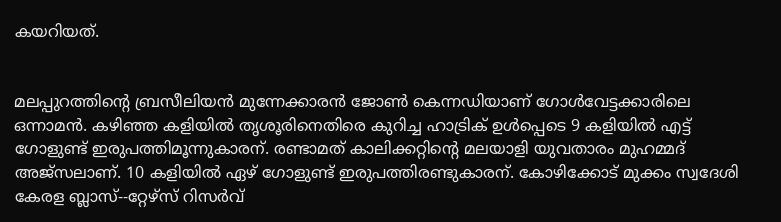കയറിയത്‌.


മലപ്പുറത്തിന്റെ ബ്രസീലിയൻ മുന്നേക്കാരൻ ജോൺ കെന്നഡിയാണ്‌ ഗോൾവേട്ടക്കാരിലെ ഒന്നാമൻ. കഴിഞ്ഞ കളിയിൽ തൃശ‍ൂരിനെതിരെ കുറിച്ച ഹാട്രിക്‌ ഉൾപ്പെടെ 9 കളിയിൽ എട്ട്‌ ഗോളുണ്ട്‌ ഇരുപത്തിമൂന്നുകാരന്‌. രണ്ടാമത്‌ കാലിക്കറ്റിന്റെ മലയാളി യുവതാരം മുഹമ്മദ്‌ അജ്‌സലാണ്‌. 10 കളിയിൽ ഏഴ്‌ ഗോളുണ്ട്‌ ഇരുപത്തിരണ്ടുകാരന്‌. കോഴിക്കോട് മുക്കം സ്വദേശി കേരള ബ്ലാസ്--റ്റേഴ്സ് റിസർവ്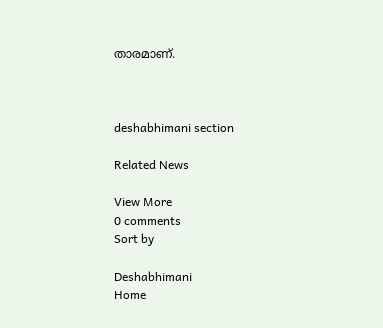താരമാണ്.



deshabhimani section

Related News

View More
0 comments
Sort by

Deshabhimani
Home